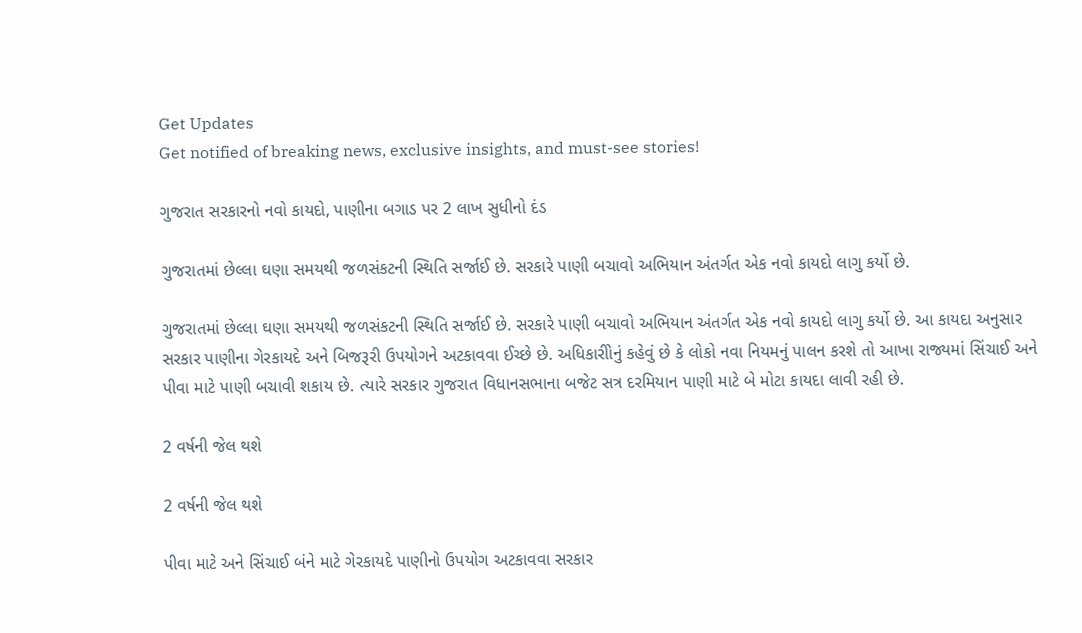Get Updates
Get notified of breaking news, exclusive insights, and must-see stories!

ગુજરાત સરકારનો નવો કાયદો, પાણીના બગાડ પર 2 લાખ સુધીનો દંડ

ગુજરાતમાં છેલ્લા ઘણા સમયથી જળસંકટની સ્થિતિ સર્જાઈ છે. સરકારે પાણી બચાવો અભિયાન અંતર્ગત એક નવો કાયદો લાગુ કર્યો છે.

ગુજરાતમાં છેલ્લા ઘણા સમયથી જળસંકટની સ્થિતિ સર્જાઈ છે. સરકારે પાણી બચાવો અભિયાન અંતર્ગત એક નવો કાયદો લાગુ કર્યો છે. આ કાયદા અનુસાર સરકાર પાણીના ગેરકાયદે અને બિજરૂરી ઉપયોગને અટકાવવા ઈચ્છે છે. અધિકારીોનું કહેવું છે કે લોકો નવા નિયમનું પાલન કરશે તો આખા રાજ્યમાં સિંચાઈ અને પીવા માટે પાણી બચાવી શકાય છે. ત્યારે સરકાર ગુજરાત વિધાનસભાના બજેટ સત્ર દરમિયાન પાણી માટે બે મોટા કાયદા લાવી રહી છે.

2 વર્ષની જેલ થશે

2 વર્ષની જેલ થશે

પીવા માટે અને સિંચાઈ બંને માટે ગેરકાયદે પાણીનો ઉપયોગ અટકાવવા સરકાર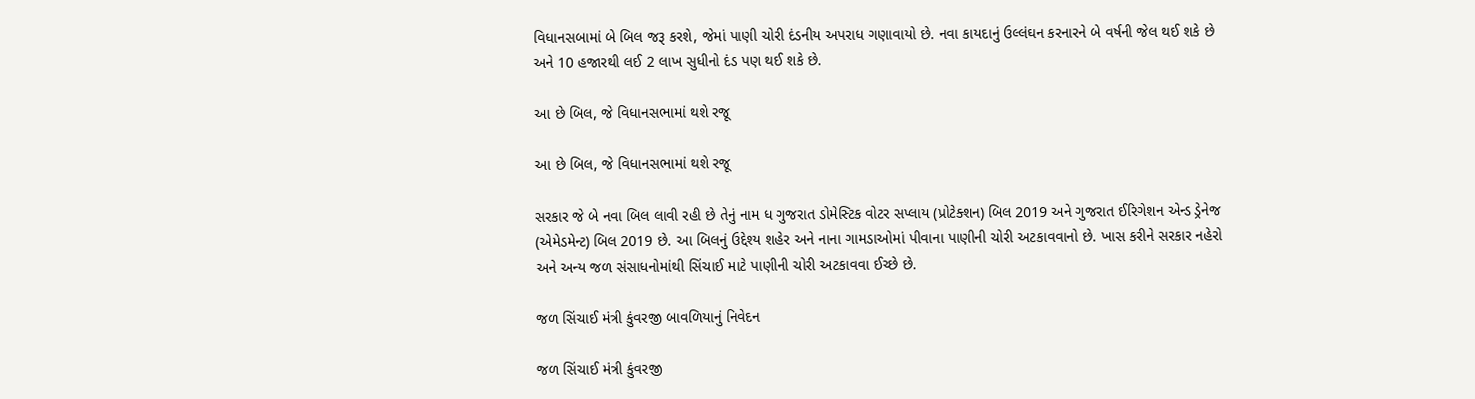વિધાનસબામાં બે બિલ જરૂ કરશે, જેમાં પાણી ચોરી દંડનીય અપરાધ ગણાવાયો છે. નવા કાયદાનું ઉલ્લંઘન કરનારને બે વર્ષની જેલ થઈ શકે છે અને 10 હજારથી લઈ 2 લાખ સુધીનો દંડ પણ થઈ શકે છે.

આ છે બિલ, જે વિધાનસભામાં થશે રજૂ

આ છે બિલ, જે વિધાનસભામાં થશે રજૂ

સરકાર જે બે નવા બિલ લાવી રહી છે તેનું નામ ધ ગુજરાત ડોમેસ્ટિક વોટર સપ્લાય (પ્રોટેક્શન) બિલ 2019 અને ગુજરાત ઈરિગેશન એન્ડ ડ્રેનેજ (એમેડમેન્ટ) બિલ 2019 છે. આ બિલનું ઉદ્દેશ્ય શહેર અને નાના ગામડાઓમાં પીવાના પાણીની ચોરી અટકાવવાનો છે. ખાસ કરીને સરકાર નહેરો અને અન્ય જળ સંસાધનોમાંથી સિંચાઈ માટે પાણીની ચોરી અટકાવવા ઈચ્છે છે.

જળ સિંચાઈ મંત્રી કુંવરજી બાવળિયાનું નિવેદન

જળ સિંચાઈ મંત્રી કુંવરજી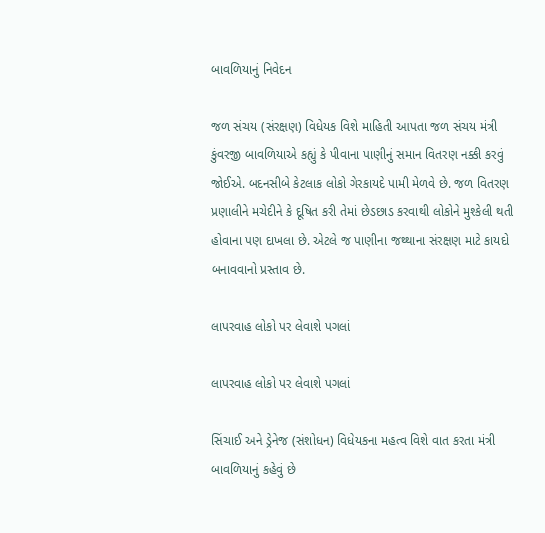બાવળિયાનું નિવેદન

જળ સંચય (સંરક્ષણ) વિધેયક વિશે માહિતી આપતા જળ સંચય મંત્રી કુંવરજી બાવળિયાએ કહ્યું કે પીવાના પાણીનું સમાન વિતરણ નક્કી કરવું જોઈએ. બદનસીબે કેટલાક લોકો ગેરકાયદે પામી મેળવે છે. જળ વિતરણ પ્રણાલીને મચેદીને કે દૂષિત કરી તેમાં છેડછાડ કરવાથી લોકોને મુશ્કેલી થતી હોવાના પણ દાખલા છે. એટલે જ પાણીના જથ્થાના સંરક્ષણ માટે કાયદો બનાવવાનો પ્રસ્તાવ છે.

લાપરવાહ લોકો પર લેવાશે પગલાં

લાપરવાહ લોકો પર લેવાશે પગલાં

સિંચાઈ અને ડ્રેનેજ (સંશોધન) વિધેયકના મહત્વ વિશે વાત કરતા મંત્રી બાવળિયાનું કહેવું છે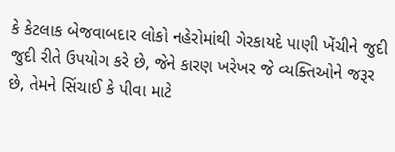કે કેટલાક બેજવાબદાર લોકો નહેરોમાંથી ગેરકાયદે પાણી ખેંચીને જુદી જુદી રીતે ઉપયોગ કરે છે, જેને કારણ ખરેખર જે વ્યક્તિઓને જરૂર છે, તેમને સિંચાઈ કે પીવા માટે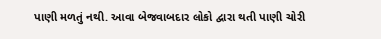પાણી મળતું નથી. આવા બેજવાબદાર લોકો દ્વારા થતી પાણી ચોરી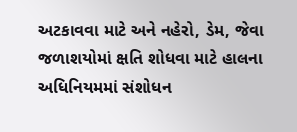અટકાવવા માટે અને નહેરો, ડેમ, જેવા જળાશયોમાં ક્ષતિ શોધવા માટે હાલના અધિનિયમમાં સંશોધન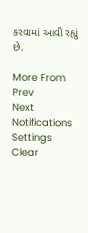કરવામાં આવી રહ્યું છે.

More From
Prev
Next
Notifications
Settings
Clear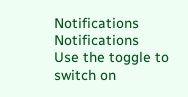Notifications
Notifications
Use the toggle to switch on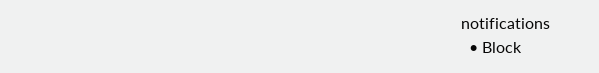notifications
  • Block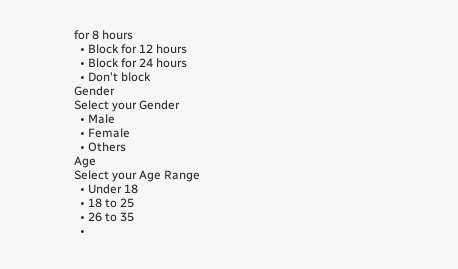for 8 hours
  • Block for 12 hours
  • Block for 24 hours
  • Don't block
Gender
Select your Gender
  • Male
  • Female
  • Others
Age
Select your Age Range
  • Under 18
  • 18 to 25
  • 26 to 35
  •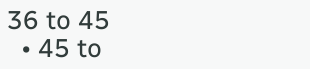36 to 45
  • 45 to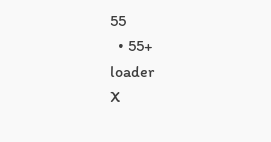55
  • 55+
loader
X